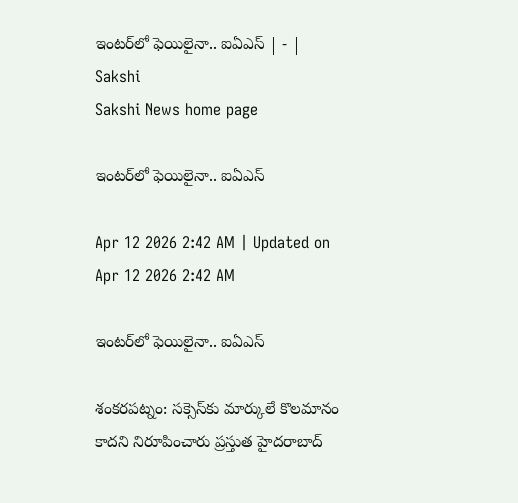ఇంటర్‌లో ఫెయిలైనా.. ఐఏఎస్‌ | - | Sakshi
Sakshi News home page

ఇంటర్‌లో ఫెయిలైనా.. ఐఏఎస్‌

Apr 12 2026 2:42 AM | Updated on Apr 12 2026 2:42 AM

ఇంటర్‌లో ఫెయిలైనా.. ఐఏఎస్‌

శంకరపట్నం: సక్సెస్‌కు మార్కులే కొలమానం కాదని నిరూపించారు ప్రస్తుత హైదరాబాద్‌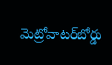మెట్రోవాటర్‌బోర్డు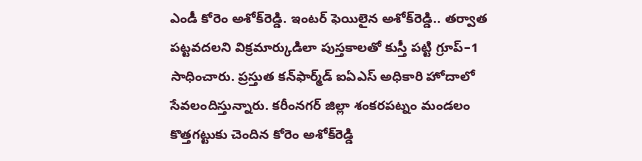ఎండీ కోరెం అశోక్‌రెడ్డి. ఇంటర్‌ ఫెయిలైన అశోక్‌రెడ్డి.. తర్వాత పట్టవదలని విక్రమార్కుడిలా పుస్తకాలతో కుస్తీ పట్టి గ్రూప్‌–1 సాధించారు. ప్రస్తుత కన్‌ఫార్మ్‌డ్‌ ఐఏఎస్‌ అధికారి హోదాలో సేవలందిస్తున్నారు. కరీంనగర్‌ జిల్లా శంకరపట్నం మండలం కొత్తగట్టుకు చెందిన కోరెం అశోక్‌రెడ్డి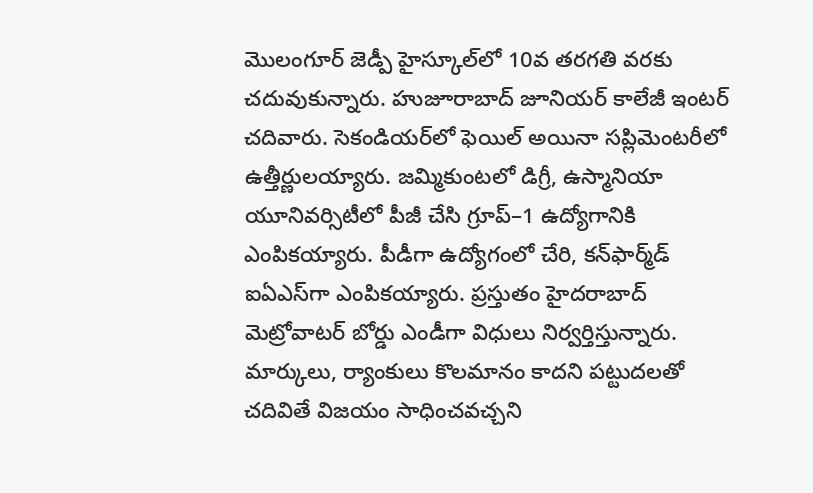మొలంగూర్‌ జెడ్పీ హైస్కూల్‌లో 10వ తరగతి వరకు చదువుకున్నారు. హుజూరాబాద్‌ జూనియర్‌ కాలేజీ ఇంటర్‌ చదివారు. సెకండియర్‌లో ఫెయిల్‌ అయినా సప్లిమెంటరీలో ఉత్తీర్ణులయ్యారు. జమ్మికుంటలో డిగ్రీ, ఉస్మానియా యూనివర్సిటీలో పీజీ చేసి గ్రూప్‌–1 ఉద్యోగానికి ఎంపికయ్యారు. పీడీగా ఉద్యోగంలో చేరి, కన్‌ఫార్మ్‌డ్‌ ఐఏఎస్‌గా ఎంపికయ్యారు. ప్రస్తుతం హైదరాబాద్‌ మెట్రోవాటర్‌ బోర్డు ఎండీగా విధులు నిర్వర్తిస్తున్నారు. మార్కులు, ర్యాంకులు కొలమానం కాదని పట్టుదలతో చదివితే విజయం సాధించవచ్చని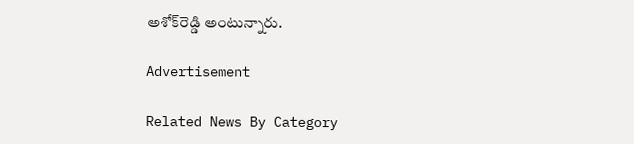అశోక్‌రెడ్డి అంటున్నారు.

Advertisement

Related News By Category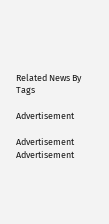Related News By Tags

Advertisement

Advertisement
Advertisement